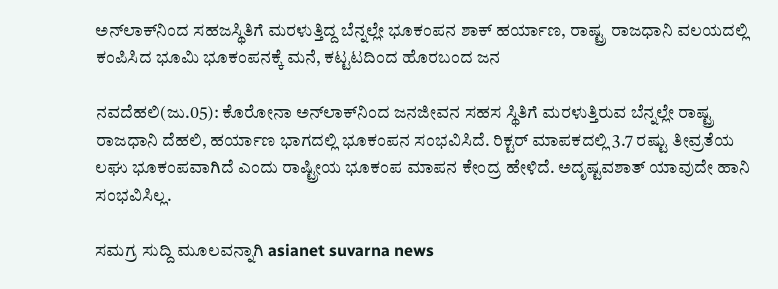ಅನ್‌ಲಾಕ್‌ನಿಂದ ಸಹಜಸ್ಥಿತಿಗೆ ಮರಳುತ್ತಿದ್ದ ಬೆನ್ನಲ್ಲೇ ಭೂಕಂಪನ ಶಾಕ್ ಹರ್ಯಾಣ, ರಾಷ್ಟ್ರ ರಾಜಧಾನಿ ವಲಯದಲ್ಲಿ ಕಂಪಿಸಿದ ಭೂಮಿ ಭೂಕಂಪನಕ್ಕೆ ಮನೆ, ಕಟ್ಟಟದಿಂದ ಹೊರಬಂದ ಜನ

ನವದೆಹಲಿ(ಜು.05): ಕೊರೋನಾ ಅನ್‌ಲಾಕ್‌ನಿಂದ ಜನಜೀವನ ಸಹಸ ಸ್ಥಿತಿಗೆ ಮರಳುತ್ತಿರುವ ಬೆನ್ನಲ್ಲೇ ರಾಷ್ಟ್ರ ರಾಜಧಾನಿ ದೆಹಲಿ, ಹರ್ಯಾಣ ಭಾಗದಲ್ಲಿ ಭೂಕಂಪನ ಸಂಭವಿಸಿದೆ. ರಿಕ್ಟರ್ ಮಾಪಕದಲ್ಲಿ 3.7 ರಷ್ಟು ತೀವ್ರತೆಯ ಲಘು ಭೂಕಂಪವಾಗಿದೆ ಎಂದು ರಾಷ್ಟ್ರೀಯ ಭೂಕಂಪ ಮಾಪನ ಕೇಂದ್ರ ಹೇಳಿದೆ. ಅದೃಷ್ಟವಶಾತ್ ಯಾವುದೇ ಹಾನಿ ಸಂಭವಿಸಿಲ್ಲ.

ಸಮಗ್ರ ಸುದ್ದಿ ಮೂಲವನ್ನಾಗಿ asianet suvarna news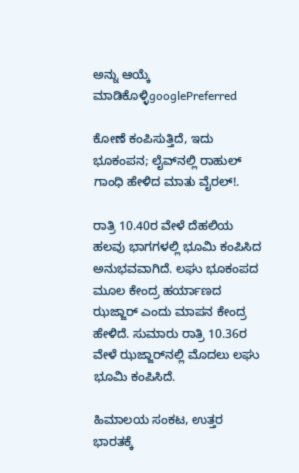ಅನ್ನು ಆಯ್ಕೆ ಮಾಡಿಕೊಳ್ಳಿgooglePreferred

ಕೋಣೆ ಕಂಪಿಸುತ್ತಿದೆ, ಇದು ಭೂಕಂಪನ; ಲೈವ್‌ನಲ್ಲಿ ರಾಹುಲ್ ಗಾಂಧಿ ಹೇಳಿದ ಮಾತು ವೈರಲ್!.

ರಾತ್ರಿ 10.40ರ ವೇಳೆ ದೆಹಲಿಯ ಹಲವು ಭಾಗಗಳಲ್ಲಿ ಭೂಮಿ ಕಂಪಿಸಿದ ಅನುಭವವಾಗಿದೆ. ಲಘು ಭೂಕಂಪದ ಮೂಲ ಕೇಂದ್ರ ಹರ್ಯಾಣದ ಝಜ್ಜಾರ್ ಎಂದು ಮಾಪನ ಕೇಂದ್ರ ಹೇಳಿದೆ. ಸುಮಾರು ರಾತ್ರಿ 10.36ರ ವೇಳೆ ಝಜ್ಜಾರ್‌ನಲ್ಲಿ ಮೊದಲು ಲಘು ಭೂಮಿ ಕಂಪಿಸಿದೆ.

ಹಿಮಾಲಯ ಸಂಕಟ, ಉತ್ತರ ಭಾರತಕ್ಕೆ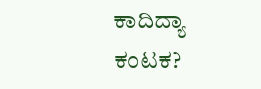ಕಾದಿದ್ಯಾ ಕಂಟಕ?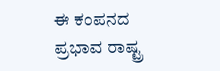ಈ ಕಂಪನದ ಪ್ರಭಾವ ರಾಷ್ಟ್ರ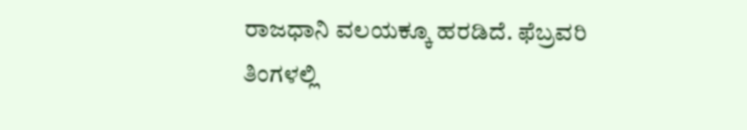ರಾಜಧಾನಿ ವಲಯಕ್ಕೂ ಹರಡಿದೆ. ಫೆಬ್ರವರಿ ತಿಂಗಳಲ್ಲಿ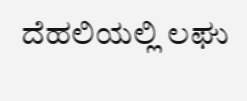ದೆಹಲಿಯಲ್ಲಿ ಲಘು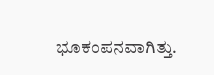ಭೂಕಂಪನವಾಗಿತ್ತು.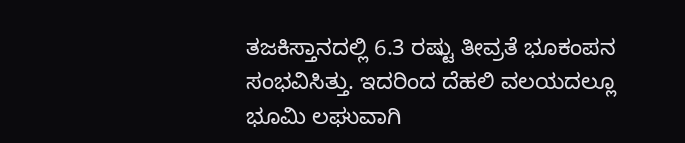ತಜಕಿಸ್ತಾನದಲ್ಲಿ 6.3 ರಷ್ಟು ತೀವ್ರತೆ ಭೂಕಂಪನ ಸಂಭವಿಸಿತ್ತು. ಇದರಿಂದ ದೆಹಲಿ ವಲಯದಲ್ಲೂ ಭೂಮಿ ಲಘುವಾಗಿ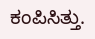ಕಂಪಿಸಿತ್ತು.